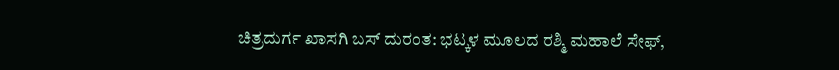ಚಿತ್ರದುರ್ಗ ಖಾಸಗಿ ಬಸ್‌ ದುರಂತ: ಭಟ್ಕಳ ಮೂಲದ ರಶ್ಮಿ ಮಹಾಲೆ ಸೇಫ್‌,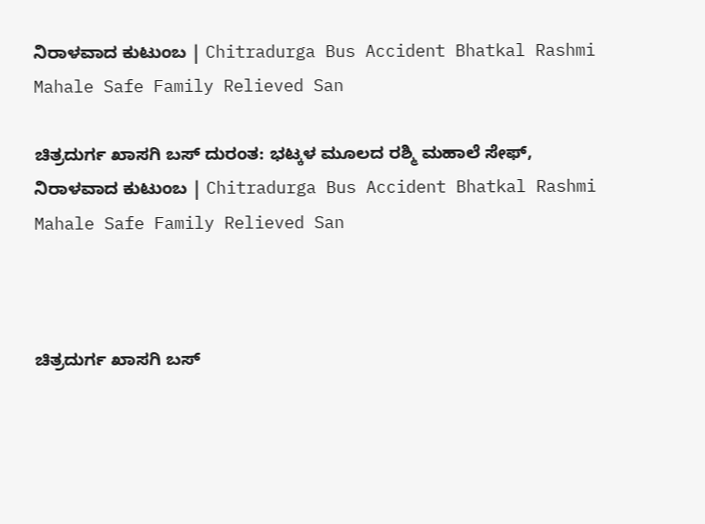ನಿರಾಳವಾದ ಕುಟುಂಬ | Chitradurga Bus Accident Bhatkal Rashmi Mahale Safe Family Relieved San

ಚಿತ್ರದುರ್ಗ ಖಾಸಗಿ ಬಸ್‌ ದುರಂತ: ಭಟ್ಕಳ ಮೂಲದ ರಶ್ಮಿ ಮಹಾಲೆ ಸೇಫ್‌, ನಿರಾಳವಾದ ಕುಟುಂಬ | Chitradurga Bus Accident Bhatkal Rashmi Mahale Safe Family Relieved San



ಚಿತ್ರದುರ್ಗ ಖಾಸಗಿ ಬಸ್‌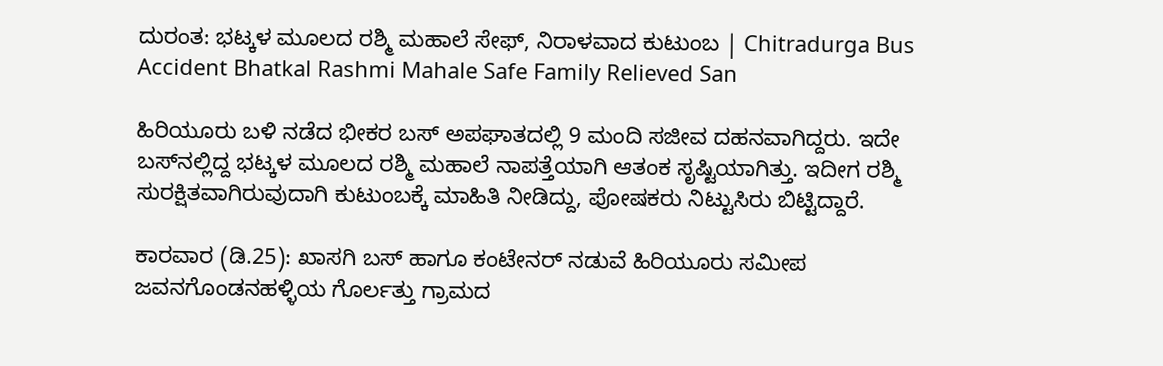ದುರಂತ: ಭಟ್ಕಳ ಮೂಲದ ರಶ್ಮಿ ಮಹಾಲೆ ಸೇಫ್‌, ನಿರಾಳವಾದ ಕುಟುಂಬ | Chitradurga Bus Accident Bhatkal Rashmi Mahale Safe Family Relieved San

ಹಿರಿಯೂರು ಬಳಿ ನಡೆದ ಭೀಕರ ಬಸ್ ಅಪಘಾತದಲ್ಲಿ 9 ಮಂದಿ ಸಜೀವ ದಹನವಾಗಿದ್ದರು. ಇದೇ ಬಸ್‌ನಲ್ಲಿದ್ದ ಭಟ್ಕಳ ಮೂಲದ ರಶ್ಮಿ ಮಹಾಲೆ ನಾಪತ್ತೆಯಾಗಿ ಆತಂಕ ಸೃಷ್ಟಿಯಾಗಿತ್ತು. ಇದೀಗ ರಶ್ಮಿ ಸುರಕ್ಷಿತವಾಗಿರುವುದಾಗಿ ಕುಟುಂಬಕ್ಕೆ ಮಾಹಿತಿ ನೀಡಿದ್ದು, ಪೋಷಕರು ನಿಟ್ಟುಸಿರು ಬಿಟ್ಟಿದ್ದಾರೆ.

ಕಾರವಾರ (ಡಿ.25): ಖಾಸಗಿ ಬಸ್‌ ಹಾಗೂ ಕಂಟೇನರ್‌ ನಡುವೆ ಹಿರಿಯೂರು ಸಮೀಪ ಜವನಗೊಂಡನಹಳ್ಳಿಯ ಗೊರ್ಲತ್ತು ಗ್ರಾಮದ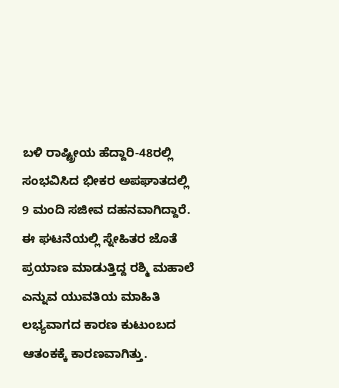ಬಳಿ ರಾಷ್ಟ್ರೀಯ ಹೆದ್ದಾರಿ-48ರಲ್ಲಿ ಸಂಭವಿಸಿದ ಭೀಕರ ಅಪಘಾತದಲ್ಲಿ 9 ಮಂದಿ ಸಜೀವ ದಹನವಾಗಿದ್ದಾರೆ. ಈ ಘಟನೆಯಲ್ಲಿ ಸ್ನೇಹಿತರ ಜೊತೆ ಪ್ರಯಾಣ ಮಾಡುತ್ತಿದ್ದ ರಶ್ಮಿ ಮಹಾಲೆ ಎನ್ನುವ ಯುವತಿಯ ಮಾಹಿತಿ ಲಭ್ಯವಾಗದ ಕಾರಣ ಕುಟುಂಬದ ಆತಂಕಕ್ಕೆ ಕಾರಣವಾಗಿತ್ತು.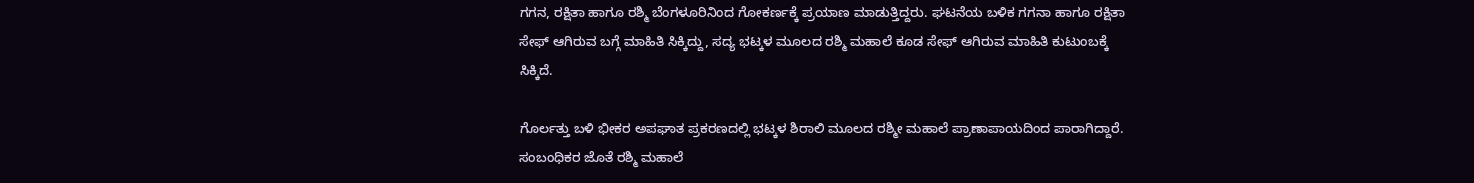ಗಗನ, ರಕ್ಷಿತಾ ಹಾಗೂ ರಶ್ಮಿ ಬೆಂಗಳೂರಿನಿಂದ ಗೋಕರ್ಣಕ್ಕೆ ಪ್ರಯಾಣ ಮಾಡುತ್ತಿದ್ದರು. ಘಟನೆಯ ಬಳಿಕ ಗಗನಾ ಹಾಗೂ ರಕ್ಷಿತಾ ಸೇಫ್‌ ಆಗಿರುವ ಬಗ್ಗೆ ಮಾಹಿತಿ ಸಿಕ್ಕಿದ್ದು, ಸದ್ಯ ಭಟ್ಕಳ ಮೂಲದ ರಶ್ಮಿ ಮಹಾಲೆ ಕೂಡ ಸೇಫ್‌ ಆಗಿರುವ ಮಾಹಿತಿ ಕುಟುಂಬಕ್ಕೆ ಸಿಕ್ಕಿದೆ.

ಗೊರ್ಲತ್ತು ಬಳಿ ಭೀಕರ ಅಪಘಾತ ಪ್ರಕರಣದಲ್ಲಿ ಭಟ್ಕಳ ಶಿರಾಲಿ ಮೂಲದ ರಶ್ಮೀ ಮಹಾಲೆ ಪ್ರಾಣಾಪಾಯದಿಂದ ಪಾರಾಗಿದ್ದಾರೆ. ಸಂಬಂಧಿಕರ ಜೊತೆ ರಶ್ಮಿ ಮಹಾಲೆ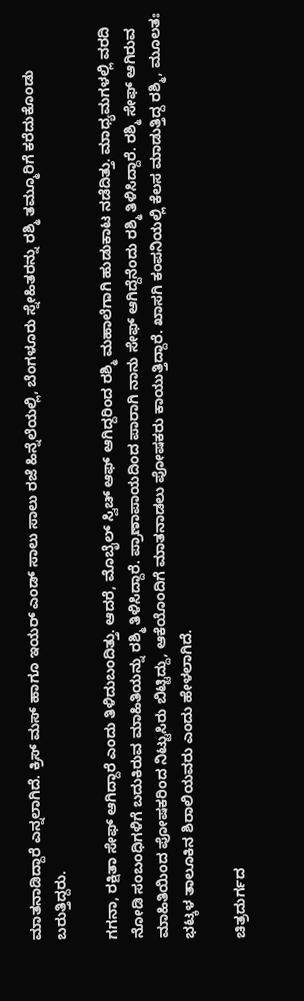ಮಾತನಾಡಿದ್ದಾರೆ ಎನ್ನಲಾಗಿದೆ. ಕ್ರಿಸ್ ಮಸ್ ಹಾಗೂ ಇಯರ್ ಎಂಡ್ ಸಾಲು ಸಾಲು ರಜೆ ಹಿನ್ನೆಲೆಯಲ್ಲಿ, ಬೆಂಗಳೂರು ಸ್ನೇಹಿತರನ್ನು ರಶ್ಮಿ ತಮ್ಮೂರಿಗೆ ಕರೆದುಕೊಂಡು ಬರುತ್ತಿದ್ದರು.

ಗಗನಾ, ರಕ್ಷಿತಾ ಸೇಫ್ ಆಗಿದ್ದಾರೆ ಎಂದು ತಿಳಿದುಬಂದಿತ್ತು. ಆದರೆ, ಮೊಬೈಲ್ ಸ್ವಿಚ್ ಆಫ್ ಆಗಿದ್ದರಿಂದ ರಶ್ಮಿ ಮಹಾಲೆಗಾಗಿ ಹುಡುಕಾಟ ನಡೆದಿತ್ತು. ಮಾಧ್ಯಮಗಳಲ್ಲಿ ವರದಿ ನೋಡಿ ಸಂಬಂಧಿಗಳಿಗೆ ಬದುಕಿರುವ ಮಾಹಿತಿಯನ್ನು ರಶ್ಮಿ ತಿಳಿಸಿದ್ದಾರೆ. ಪ್ರಾಣಾಪಾಯದಿಂದ ಪಾರಾಗಿ ನಾನು ಸೇಫ್ ಆಗಿದ್ದೆನೆಂದು ರಶ್ಮಿ ತಿಳಿಸಿದ್ದಾರೆ. ರಶ್ಮಿ ಸೇಫ್ ಆಗಿರುವ ಮಾಹಿತಿಯಿಂದ‌ ಪೋಷಕರಿಂದ ನಿಟ್ಟುಸಿರು ಬಿಟ್ಟಿದ್ದು, ಆಕೆಯೊಂದಿಗೆ ಮಾತನಾಡಲು ಪೋಷಕರು ಕಾಯುತ್ತಿದ್ದಾರೆ. ಖಾಸಗಿ ಕಂಪನಿಯಲ್ಲಿ ಕೆಲಸ ಮಾಡುತ್ತಿದ್ದ ರಶ್ಮಿ, ಮೂಲತಃ ಭಟ್ಕಳ ತಾಲೂಕಿನ ಶಿರಾಲಿಯವರು ಎಂದು ಹೇಳಲಾಗಿದೆ.

ಚಿತ್ರದುರ್ಗದ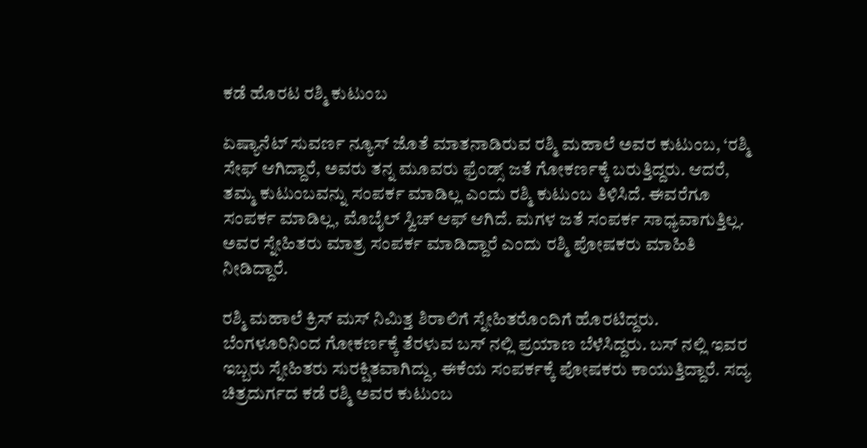ಕಡೆ ಹೊರಟ ರಶ್ಮಿ ಕುಟುಂಬ

ಏಷ್ಯಾನೆಟ್‌ ಸುವರ್ಣ ನ್ಯೂಸ್‌ ಜೊತೆ ಮಾತನಾಡಿರುವ ರಶ್ಮಿ ಮಹಾಲೆ ಅವರ ಕುಟುಂಬ, ‘ರಶ್ಮಿ‌ ಸೇಫ್ ಆಗಿದ್ದಾರೆ, ಅವರು ತನ್ನ ಮೂವರು ಫ್ರೆಂಡ್ಸ್ ಜತೆ ಗೋಕರ್ಣಕ್ಕೆ ಬರುತ್ತಿದ್ದರು. ಆದರೆ, ತಮ್ಮ ಕುಟುಂಬವನ್ನು ಸಂಪರ್ಕ ಮಾಡಿಲ್ಲ ಎಂದು ರಶ್ಮಿ ಕುಟುಂಬ ತಿಳಿಸಿದೆ. ಈವರೆಗೂ ಸಂಪರ್ಕ ಮಾಡಿಲ್ಲ, ಮೊಬೈಲ್ ಸ್ವಿಚ್ ಆಫ್ ಆಗಿದೆ. ಮಗಳ ಜತೆ ಸಂಪರ್ಕ ಸಾಧ್ಯವಾಗುತ್ತಿಲ್ಲ. ಅವರ ಸ್ನೇಹಿತರು ಮಾತ್ರ ಸಂಪರ್ಕ ಮಾಡಿದ್ದಾರೆ ಎಂದು ರಶ್ಮಿ ಪೋಷಕರು ಮಾಹಿತಿ ನೀಡಿದ್ದಾರೆ.

ರಶ್ಮಿ ಮಹಾಲೆ ಕ್ರಿಸ್ ಮಸ್ ನಿಮಿತ್ತ ಶಿರಾಲಿಗೆ ಸ್ನೇಹಿತರೊಂದಿಗೆ ಹೊರಟಿದ್ದರು. ಬೆಂಗಳೂರಿನಿಂದ ಗೋಕರ್ಣಕ್ಕೆ ತೆರಳುವ ಬಸ್ ನಲ್ಲಿ ಪ್ರಯಾಣ ಬೆಳೆಸಿದ್ದರು. ಬಸ್ ನಲ್ಲಿ ಇವರ ಇಬ್ಬರು ಸ್ನೇಹಿತರು ಸುರಕ್ಷಿತವಾಗಿದ್ದು, ಈಕೆಯ ಸಂಪರ್ಕಕ್ಕೆ ಪೋಷಕರು ಕಾಯುತ್ತಿದ್ದಾರೆ. ಸದ್ಯ ಚಿತ್ರದುರ್ಗದ ಕಡೆ ರಶ್ಮಿ ಅವರ ಕುಟುಂಬ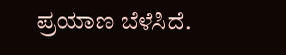ಪ್ರಯಾಣ ಬೆಳೆಸಿದೆ.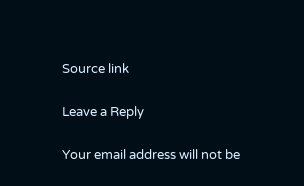Source link

Leave a Reply

Your email address will not be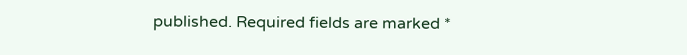published. Required fields are marked *